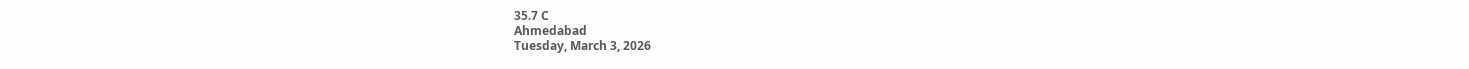35.7 C
Ahmedabad
Tuesday, March 3, 2026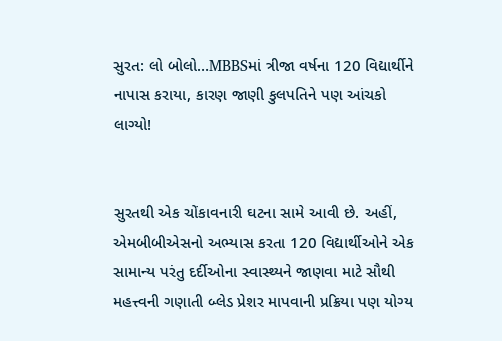સુરત: લો બોલો…MBBSમાં ત્રીજા વર્ષના 120 વિદ્યાર્થીને નાપાસ કરાયા, કારણ જાણી કુલપતિને પણ આંચકો લાગ્યો!


સુરતથી એક ચોંકાવનારી ઘટના સામે આવી છે. અહીં, એમબીબીએસનો અભ્યાસ કરતા 120 વિદ્યાર્થીઓને એક સામાન્ય પરંતુ દર્દીઓના સ્વાસ્થ્યને જાણવા માટે સૌથી મહત્ત્વની ગણાતી બ્લેડ પ્રેશર માપવાની પ્રક્રિયા પણ યોગ્ય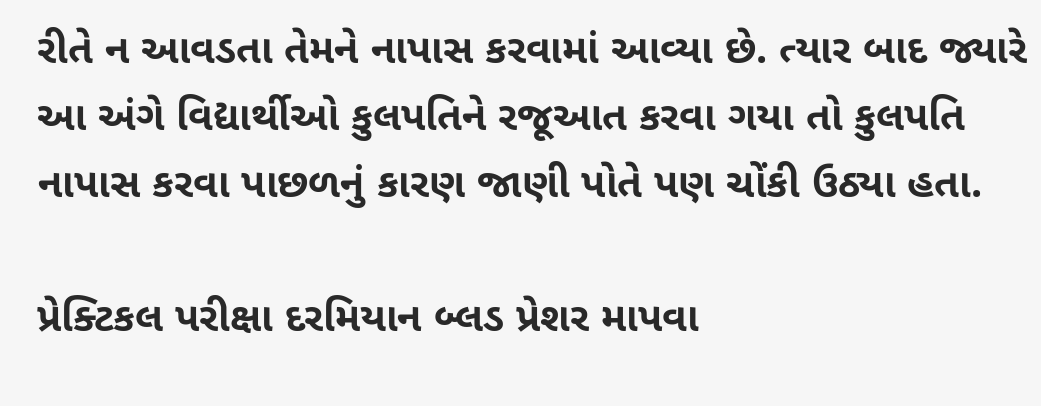રીતે ન આવડતા તેમને નાપાસ કરવામાં આવ્યા છે. ત્યાર બાદ જ્યારે આ અંગે વિદ્યાર્થીઓ કુલપતિને રજૂઆત કરવા ગયા તો કુલપતિ નાપાસ કરવા પાછળનું કારણ જાણી પોતે પણ ચોંકી ઉઠ્યા હતા.

પ્રેક્ટિકલ પરીક્ષા દરમિયાન બ્લડ પ્રેશર માપવા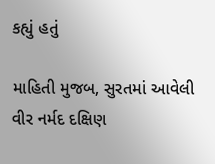કહ્યું હતું

માહિતી મુજબ, સુરતમાં આવેલી વીર નર્મદ દક્ષિણ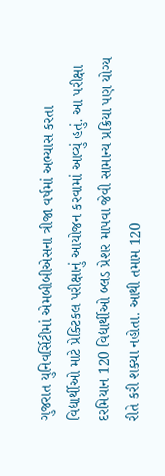ગુજરાત યુનિવર્સિટીમાં એમબીબીએસના ત્રીજા વર્ષમાં અભ્યાસ કરતા વિદ્યાર્થીઓ માટે પ્રેક્ટિકલ પરીક્ષાનું આયોજન કરવામાં આવ્યું હતું. આ પરીક્ષા દરમિયાન 120 વિદ્યાર્થીઓ બ્લડ પ્રેશર માપવા જેવી સામાન્ય પ્રક્રિયા પણ યોગ્ય રીતે કરી શક્યા નહોતા. આથી તમામ 120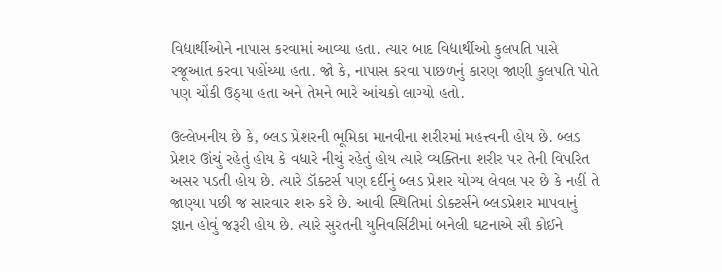વિદ્યાર્થીઓને નાપાસ કરવામાં આવ્યા હતા. ત્યાર બાદ વિદ્યાર્થીઓ કુલપતિ પાસે રજૂઆત કરવા પહોંચ્યા હતા. જો કે, નાપાસ કરવા પાછળનું કારણ જાણી કુલપતિ પોતે પણ ચોંકી ઉઠ્યા હતા અને તેમને ભારે આંચકો લાગ્યો હતો.

ઉલ્લેખનીય છે કે, બ્લડ પ્રેશરની ભૂમિકા માનવીના શરીરમાં મહત્ત્વની હોય છે. બ્લડ પ્રેશર ઊંચું રહેતું હોય કે વધારે નીચું રહેતું હોય ત્યારે વ્યક્તિના શરીર પર તેની વિપરિત અસર પડતી હોય છે. ત્યારે ડૉક્ટર્સ પણ દર્દીનું બ્લડ પ્રેશર યોગ્ય લેવલ પર છે કે નહીં તે જાણ્યા પછી જ સારવાર શરુ કરે છે. આવી સ્થિતિમાં ડોક્ટર્સને બ્લડપ્રેશર માપવાનું જ્ઞાન હોવું જરૂરી હોય છે. ત્યારે સુરતની યુનિવર્સિટીમાં બનેલી ઘટનાએ સૌ કોઈને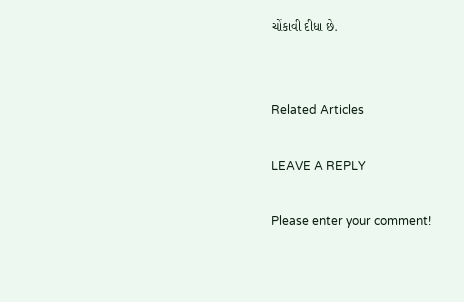ચોંકાવી દીધા છે.


Related Articles

LEAVE A REPLY

Please enter your comment!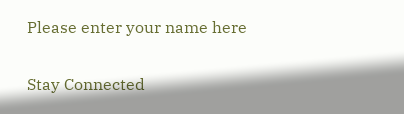Please enter your name here

Stay Connected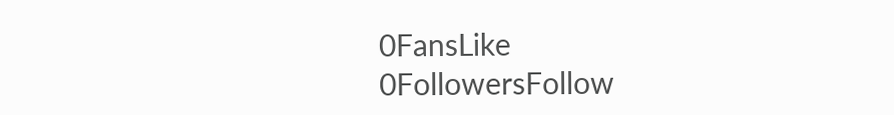0FansLike
0FollowersFollow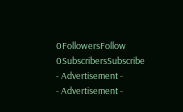0FollowersFollow
0SubscribersSubscribe
- Advertisement -
- Advertisement -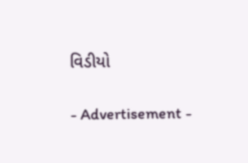વિડીયો

- Advertisement -